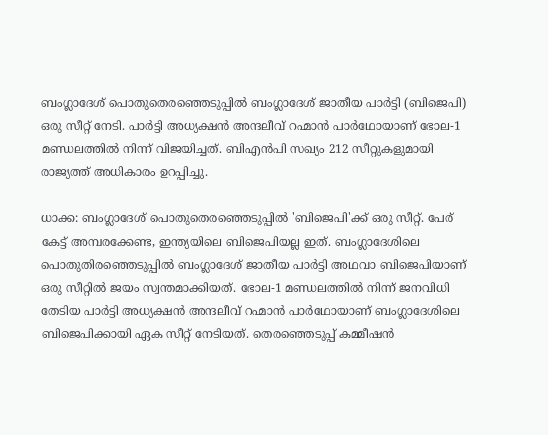ബംഗ്ലാദേശ് പൊതുതെരഞ്ഞെടുപ്പിൽ ബംഗ്ലാദേശ് ജാതീയ പാർട്ടി (ബിജെപി) ഒരു സീറ്റ് നേടി. പാർട്ടി അധ്യക്ഷൻ അന്ദലീവ് റഹ്മാൻ പാർഥോയാണ് ഭോല-1 മണ്ഡലത്തിൽ നിന്ന് വിജയിച്ചത്. ബിഎൻപി സഖ്യം 212 സീറ്റുകളുമായി രാജ്യത്ത് അധികാരം ഉറപ്പിച്ചു.

ധാക്ക: ബംഗ്ലാദേശ് പൊതുതെരഞ്ഞെടുപ്പിൽ 'ബിജെപി'ക്ക് ഒരു സീറ്റ്. പേര് കേട്ട് അമ്പരക്കേണ്ട, ഇന്ത്യയിലെ ബിജെപിയല്ല ഇത്. ബംഗ്ലാദേശിലെ പൊതുതിരഞ്ഞെടുപ്പിൽ ബംഗ്ലാദേശ് ജാതീയ പാർട്ടി അഥവാ ബിജെപിയാണ് ഒരു സീറ്റിൽ ജയം സ്വന്തമാക്കിയത്. ഭോല-1 മണ്ഡലത്തിൽ നിന്ന് ജനവിധി തേടിയ പാർട്ടി അധ്യക്ഷൻ അന്ദലീവ് റഹ്മാൻ പാർഥോയാണ് ബംഗ്ലാദേശിലെ ബിജെപിക്കായി ഏക സീറ്റ് നേടിയത്. തെരഞ്ഞെടുപ്പ് കമ്മീഷൻ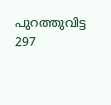പുറത്തുവിട്ട 297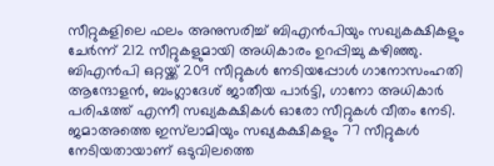സീറ്റുകളിലെ ഫലം അനുസരിച്ച് ബിഎൻപിയും സഖ്യകക്ഷികളും ചേർന്ന് 212 സീറ്റുകളുമായി അധികാരം ഉറപ്പിച്ചു കഴിഞ്ഞു. ബിഎൻപി ഒറ്റയ്ക്ക് 209 സീറ്റുകൾ നേടിയപ്പോൾ ഗാനോസംഹതി ആന്ദോളൻ, ബംഗ്ലാദേശ് ജാതീയ പാർട്ടി, ഗാനോ അധികാർ പരിഷത്ത് എന്നീ സഖ്യകക്ഷികൾ ഓരോ സീറ്റുകൾ വീതം നേടി. ജമാഅത്തെ ഇസ്‌ലാമിയും സഖ്യകക്ഷികളും 77 സീറ്റുകൾ നേടിയതായാണ് ഒടുവിലത്തെ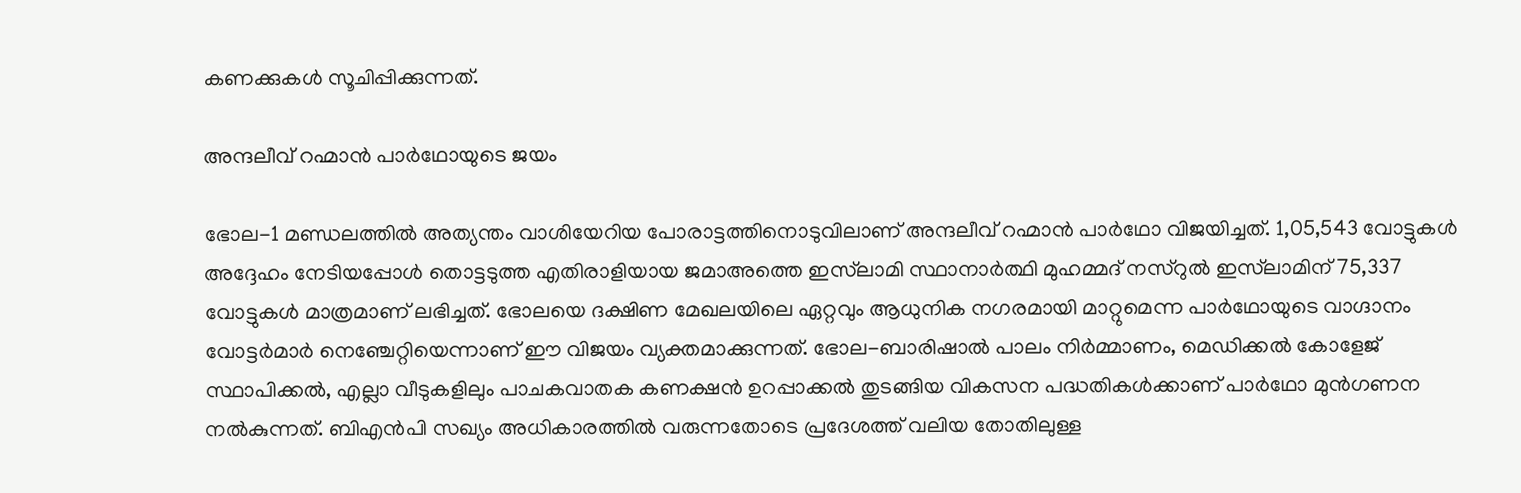കണക്കുകൾ സൂചിപ്പിക്കുന്നത്.

അന്ദലീവ് റഹ്മാൻ പാർഥോയുടെ ജയം

ഭോല-1 മണ്ഡലത്തിൽ അത്യന്തം വാശിയേറിയ പോരാട്ടത്തിനൊടുവിലാണ് അന്ദലീവ് റഹ്മാൻ പാർഥോ വിജയിച്ചത്. 1,05,543 വോട്ടുകൾ അദ്ദേഹം നേടിയപ്പോൾ തൊട്ടടുത്ത എതിരാളിയായ ജമാഅത്തെ ഇസ്‌ലാമി സ്ഥാനാർത്ഥി മുഹമ്മദ് നസ്‌റുൽ ഇസ്‌ലാമിന് 75,337 വോട്ടുകൾ മാത്രമാണ് ലഭിച്ചത്. ഭോലയെ ദക്ഷിണ മേഖലയിലെ ഏറ്റവും ആധുനിക നഗരമായി മാറ്റുമെന്ന പാർഥോയുടെ വാഗ്ദാനം വോട്ടർമാർ നെഞ്ചേറ്റിയെന്നാണ് ഈ വിജയം വ്യക്തമാക്കുന്നത്. ഭോല-ബാരിഷാൽ പാലം നിർമ്മാണം, മെഡിക്കൽ കോളേജ് സ്ഥാപിക്കൽ, എല്ലാ വീടുകളിലും പാചകവാതക കണക്ഷൻ ഉറപ്പാക്കൽ തുടങ്ങിയ വികസന പദ്ധതികൾക്കാണ് പാർഥോ മുൻഗണന നൽകുന്നത്. ബിഎൻപി സഖ്യം അധികാരത്തിൽ വരുന്നതോടെ പ്രദേശത്ത് വലിയ തോതിലുള്ള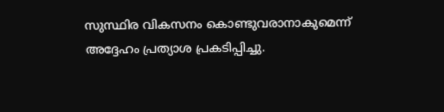സുസ്ഥിര വികസനം കൊണ്ടുവരാനാകുമെന്ന് അദ്ദേഹം പ്രത്യാശ പ്രകടിപ്പിച്ചു.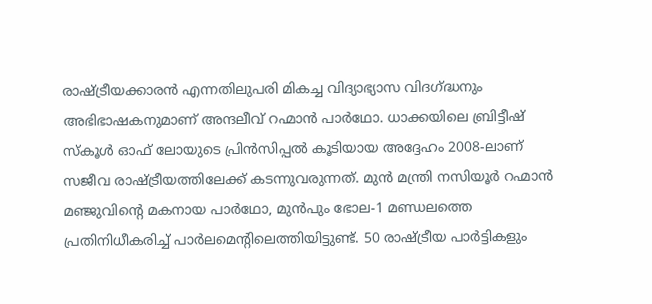രാഷ്ട്രീയക്കാരൻ എന്നതിലുപരി മികച്ച വിദ്യാഭ്യാസ വിദഗ്ദ്ധനും അഭിഭാഷകനുമാണ് അന്ദലീവ് റഹ്മാൻ പാർഥോ. ധാക്കയിലെ ബ്രിട്ടീഷ് സ്കൂൾ ഓഫ് ലോയുടെ പ്രിൻസിപ്പൽ കൂടിയായ അദ്ദേഹം 2008-ലാണ് സജീവ രാഷ്ട്രീയത്തിലേക്ക് കടന്നുവരുന്നത്. മുൻ മന്ത്രി നസിയൂർ റഹ്മാൻ മഞ്ജുവിന്റെ മകനായ പാർഥോ, മുൻപും ഭോല-1 മണ്ഡലത്തെ പ്രതിനിധീകരിച്ച് പാർലമെന്റിലെത്തിയിട്ടുണ്ട്. 50 രാഷ്ട്രീയ പാർട്ടികളും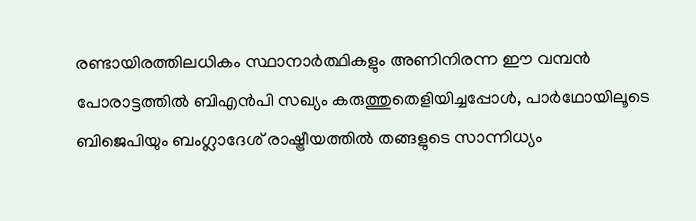രണ്ടായിരത്തിലധികം സ്ഥാനാർത്ഥികളും അണിനിരന്ന ഈ വമ്പൻ പോരാട്ടത്തിൽ ബിഎൻപി സഖ്യം കരുത്തുതെളിയിച്ചപ്പോൾ, പാർഥോയിലൂടെ ബിജെപിയും ബംഗ്ലാദേശ് രാഷ്ട്രീയത്തിൽ തങ്ങളുടെ സാന്നിധ്യം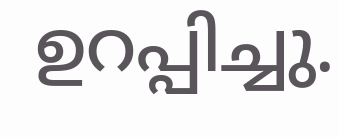ഉറപ്പിച്ചു.